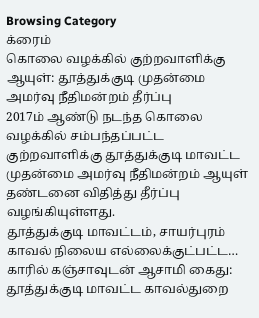Browsing Category
க்ரைம்
கொலை வழக்கில் குற்றவாளிக்கு ஆயுள்: தூத்துக்குடி முதன்மை அமர்வு நீதிமன்றம் தீர்ப்பு
2017ம் ஆண்டு நடந்த கொலை வழக்கில் சம்பந்தப்பட்ட குற்றவாளிக்கு தூத்துக்குடி மாவட்ட முதன்மை அமர்வு நீதிமன்றம் ஆயுள் தண்டனை விதித்து தீர்ப்பு வழங்கியுள்ளது.
தூத்துக்குடி மாவட்டம், சாயர்புரம் காவல் நிலைய எல்லைக்குட்பட்ட…
காரில் கஞ்சாவுடன் ஆசாமி கைது: தூத்துக்குடி மாவட்ட காவல்துறை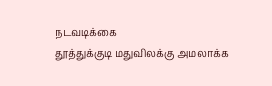நடவடிக்கை
தூத்துக்குடி மதுவிலக்கு அமலாக்க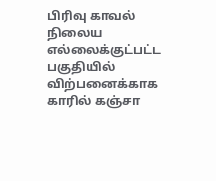பிரிவு காவல் நிலைய எல்லைக்குட்பட்ட பகுதியில் விற்பனைக்காக காரில் கஞ்சா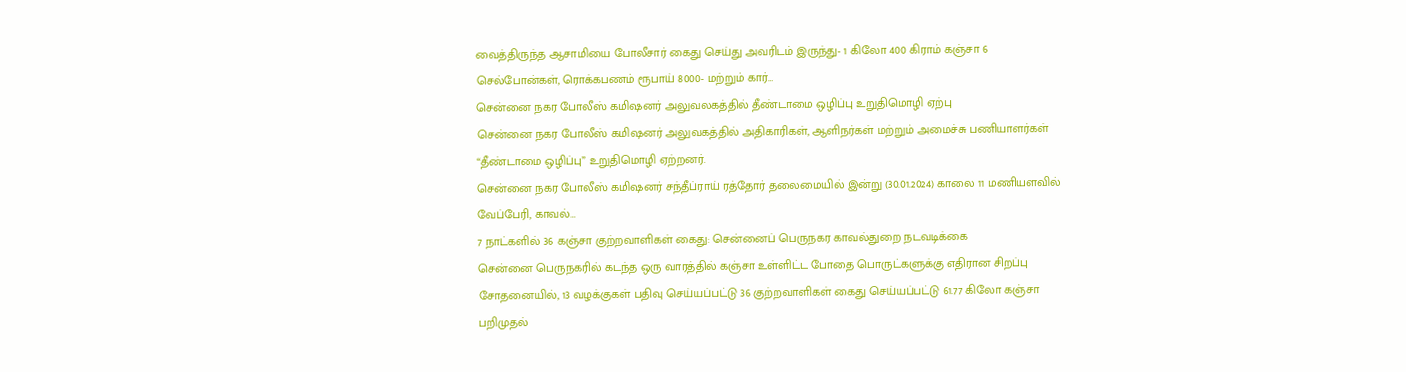வைத்திருந்த ஆசாமியை போலீசார் கைது செய்து அவரிடம் இருந்து- 1 கிலோ 400 கிராம் கஞ்சா 6 செல்போன்கள், ரொக்கபணம் ரூபாய் 8000- மற்றும் கார்…
சென்னை நகர போலீஸ் கமிஷனர் அலுவலகத்தில் தீண்டாமை ஒழிப்பு உறுதிமொழி ஏற்பு
சென்னை நகர போலீஸ் கமிஷனர் அலுவகத்தில் அதிகாரிகள், ஆளிநர்கள் மற்றும் அமைச்சு பணியாளர்கள் “தீண்டாமை ஒழிப்பு” உறுதிமொழி ஏற்றனர்.
சென்னை நகர போலீஸ் கமிஷனர் சந்தீப்ராய் ரத்தோர் தலைமையில் இன்று (30.01.2024) காலை 11 மணியளவில் வேப்பேரி, காவல்…
7 நாட்களில் 36 கஞ்சா குற்றவாளிகள் கைது: சென்னைப் பெருநகர காவல்துறை நடவடிக்கை
சென்னை பெருநகரில் கடந்த ஒரு வாரத்தில் கஞ்சா உள்ளிட்ட போதை பொருட்களுக்கு எதிரான சிறப்பு சோதனையில், 13 வழக்குகள் பதிவு செய்யப்பட்டு 36 குற்றவாளிகள் கைது செய்யப்பட்டு 61.77 கிலோ கஞ்சா பறிமுதல்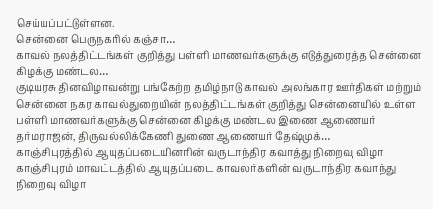செய்யப்பட்டுள்ளன.
சென்னை பெருநகரில் கஞ்சா…
காவல் நலத்திட்டங்கள் குறித்து பள்ளி மாணவர்களுக்கு எடுத்துரைத்த சென்னை கிழக்கு மண்டல…
குடியரசு தினவிழாவன்று பங்கேற்ற தமிழ்நாடு காவல் அலங்கார ஊர்திகள் மற்றும் சென்னை நகர காவல்துறையின் நலத்திட்டங்கள் குறித்து சென்னையில் உள்ள பள்ளி மாணவர்களுக்கு சென்னை கிழக்கு மண்டல இணை ஆணையர் தர்மராஜன், திருவல்லிக்கேணி துணை ஆணையர் தேஷ்முக்…
காஞ்சிபுரத்தில் ஆயுதப்படையினரின் வருடாந்திர கவாத்து நிறைவு விழா
காஞ்சிபுரம் மாவட்டத்தில் ஆயுதப்படை காவலர்களின் வருடாந்திர கவாந்து நிறைவு விழா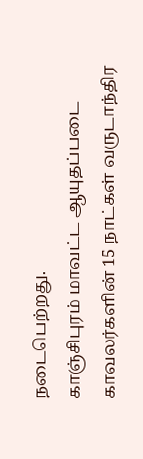நடைபெற்றது.
காஞ்சிபுரம் மாவட்ட ஆயுதப்படை காவலர்களின் 15 நாட்கள் வருடாந்திர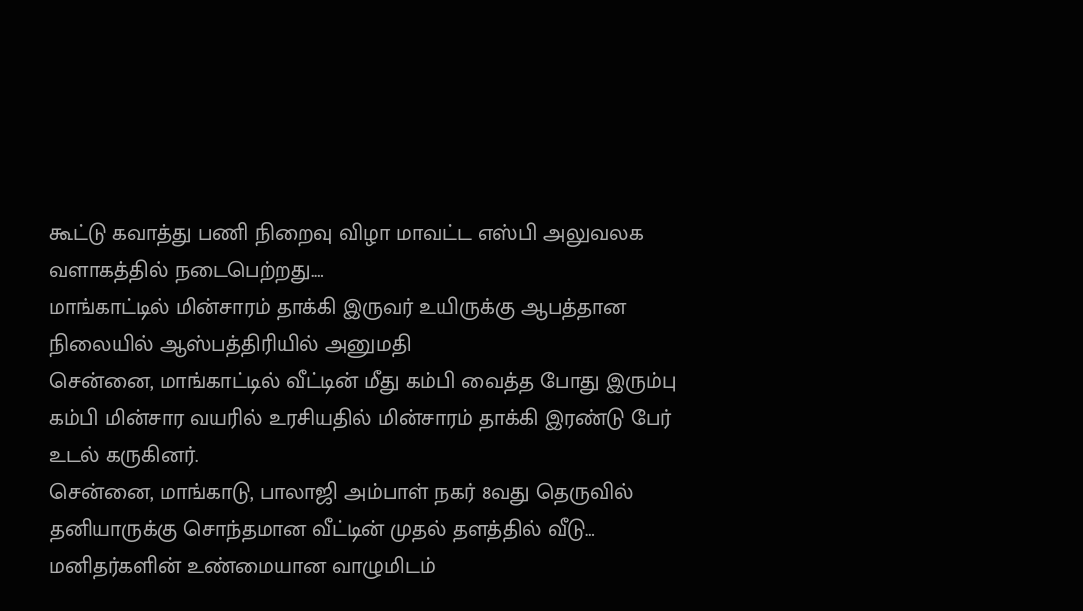கூட்டு கவாத்து பணி நிறைவு விழா மாவட்ட எஸ்பி அலுவலக வளாகத்தில் நடைபெற்றது.…
மாங்காட்டில் மின்சாரம் தாக்கி இருவர் உயிருக்கு ஆபத்தான நிலையில் ஆஸ்பத்திரியில் அனுமதி
சென்னை, மாங்காட்டில் வீட்டின் மீது கம்பி வைத்த போது இரும்பு கம்பி மின்சார வயரில் உரசியதில் மின்சாரம் தாக்கி இரண்டு பேர் உடல் கருகினர்.
சென்னை, மாங்காடு, பாலாஜி அம்பாள் நகர் 8வது தெருவில் தனியாருக்கு சொந்தமான வீட்டின் முதல் தளத்தில் வீடு…
மனிதர்களின் உண்மையான வாழுமிடம்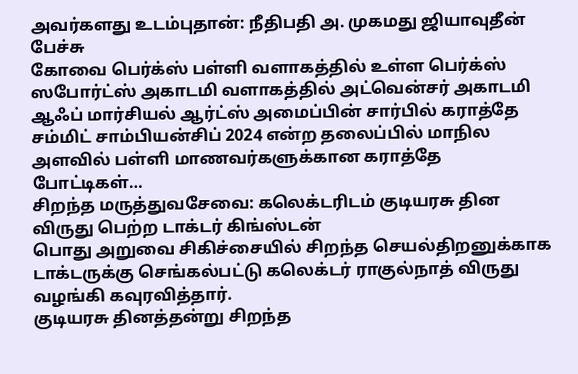அவர்களது உடம்புதான்: நீதிபதி அ. முகமது ஜியாவுதீன் பேச்சு
கோவை பெர்க்ஸ் பள்ளி வளாகத்தில் உள்ள பெர்க்ஸ் ஸபோர்ட்ஸ் அகாடமி வளாகத்தில் அட்வென்சர் அகாடமி ஆஃப் மார்சியல் ஆர்ட்ஸ் அமைப்பின் சார்பில் கராத்தே சம்மிட் சாம்பியன்சிப் 2024 என்ற தலைப்பில் மாநில அளவில் பள்ளி மாணவர்களுக்கான கராத்தே போட்டிகள்…
சிறந்த மருத்துவசேவை: கலெக்டரிடம் குடியரசு தின விருது பெற்ற டாக்டர் கிங்ஸ்டன்
பொது அறுவை சிகிச்சையில் சிறந்த செயல்திறனுக்காக டாக்டருக்கு செங்கல்பட்டு கலெக்டர் ராகுல்நாத் விருது வழங்கி கவுரவித்தார்.
குடியரசு தினத்தன்று சிறந்த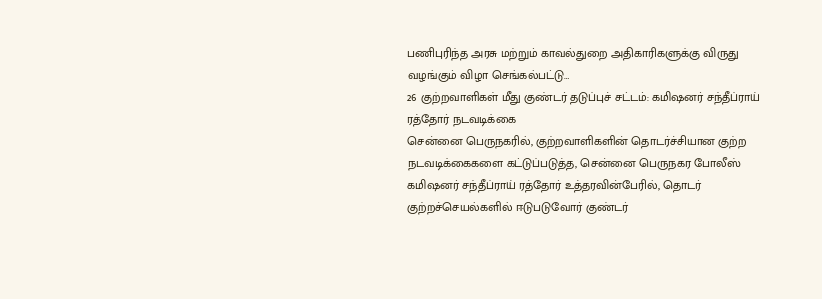பணிபுரிந்த அரசு மற்றும் காவல்துறை அதிகாரிகளுக்கு விருது வழங்கும் விழா செங்கல்பட்டு…
26 குற்றவாளிகள் மீது குண்டர் தடுப்புச் சட்டம்: கமிஷனர் சந்தீப்ராய் ரத்தோர் நடவடிக்கை
சென்னை பெருநகரில், குற்றவாளிகளின் தொடர்ச்சியான குற்ற நடவடிக்கைகளை கட்டுப்படுத்த, சென்னை பெருநகர போலீஸ் கமிஷனர் சந்தீப்ராய் ரத்தோர் உத்தரவின்பேரில், தொடர் குற்றச்செயல்களில் ஈடுபடுவோர் குண்டர்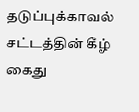தடுப்புக்காவல் சட்டத்தின் கீழ் கைது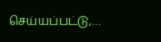செய்யப்பட்டு,…